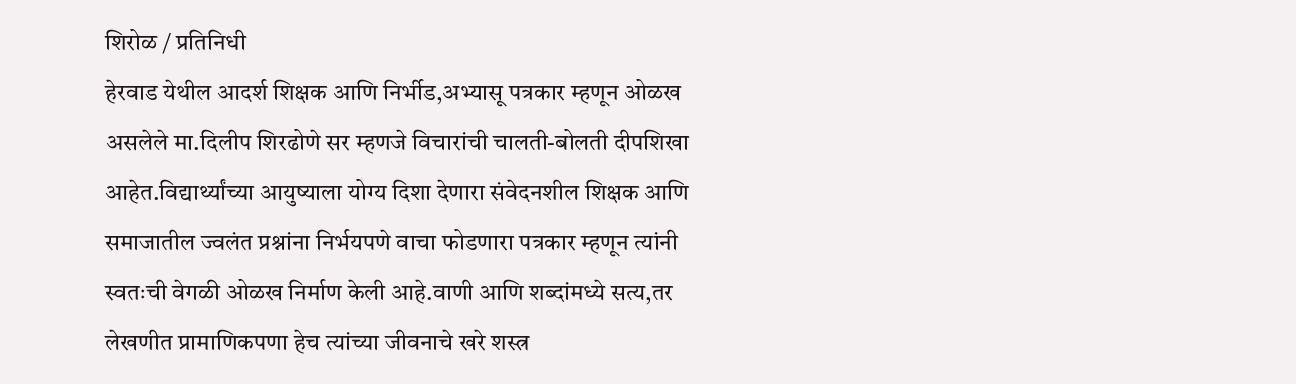शिरोळ / प्रतिनिधी
हेरवाड येथील आदर्श शिक्षक आणि निर्भीड,अभ्यासू पत्रकार म्हणून ओळख असलेले मा.दिलीप शिरढोणे सर म्हणजे विचारांची चालती-बोलती दीपशिखा आहेत.विद्यार्थ्यांच्या आयुष्याला योग्य दिशा देणारा संवेदनशील शिक्षक आणि समाजातील ज्वलंत प्रश्नांना निर्भयपणे वाचा फोडणारा पत्रकार म्हणून त्यांनी स्वतःची वेगळी ओळख निर्माण केली आहे.वाणी आणि शब्दांमध्ये सत्य,तर लेखणीत प्रामाणिकपणा हेच त्यांच्या जीवनाचे खरे शस्त्र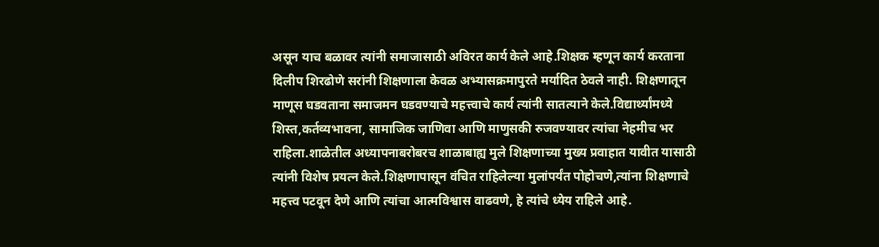असून याच बळावर त्यांनी समाजासाठी अविरत कार्य केले आहे.शिक्षक म्हणून कार्य करताना दिलीप शिरढोणे सरांनी शिक्षणाला केवळ अभ्यासक्रमापुरते मर्यादित ठेवले नाही. शिक्षणातून माणूस घडवताना समाजमन घडवण्याचे महत्त्वाचे कार्य त्यांनी सातत्याने केले.विद्यार्थ्यांमध्ये शिस्त,कर्तव्यभावना, सामाजिक जाणिवा आणि माणुसकी रुजवण्यावर त्यांचा नेहमीच भर राहिला.शाळेतील अध्यापनाबरोबरच शाळाबाह्य मुले शिक्षणाच्या मुख्य प्रवाहात यावीत यासाठी त्यांनी विशेष प्रयत्न केले.शिक्षणापासून वंचित राहिलेल्या मुलांपर्यंत पोहोचणे,त्यांना शिक्षणाचे महत्त्व पटवून देणे आणि त्यांचा आत्मविश्वास वाढवणे, हे त्यांचे ध्येय राहिले आहे.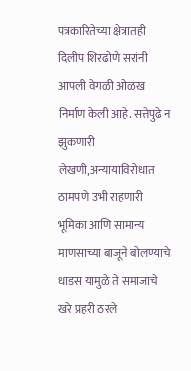पत्रकारितेच्या क्षेत्रातही दिलीप शिरढोणे सरांनी आपली वेगळी ओळख निर्माण केली आहे. सत्तेपुढे न झुकणारी लेखणी,अन्यायाविरोधात ठामपणे उभी राहणारी भूमिका आणि सामान्य माणसाच्या बाजूने बोलण्याचे धाडस यामुळे ते समाजाचे खरे प्रहरी ठरले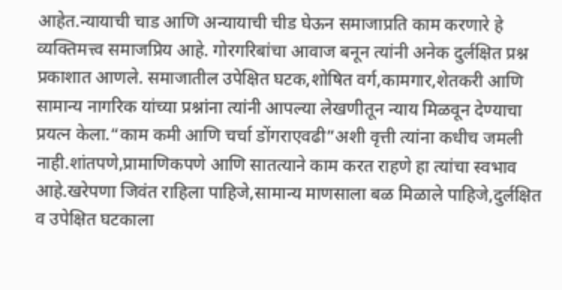आहेत.न्यायाची चाड आणि अन्यायाची चीड घेऊन समाजाप्रति काम करणारे हे व्यक्तिमत्त्व समाजप्रिय आहे. गोरगरिबांचा आवाज बनून त्यांनी अनेक दुर्लक्षित प्रश्न प्रकाशात आणले. समाजातील उपेक्षित घटक,शोषित वर्ग,कामगार,शेतकरी आणि सामान्य नागरिक यांच्या प्रश्नांना त्यांनी आपल्या लेखणीतून न्याय मिळवून देण्याचा प्रयत्न केला.“काम कमी आणि चर्चा डोंगराएवढी”अशी वृत्ती त्यांना कधीच जमली नाही.शांतपणे,प्रामाणिकपणे आणि सातत्याने काम करत राहणे हा त्यांचा स्वभाव आहे.खरेपणा जिवंत राहिला पाहिजे,सामान्य माणसाला बळ मिळाले पाहिजे,दुर्लक्षित व उपेक्षित घटकाला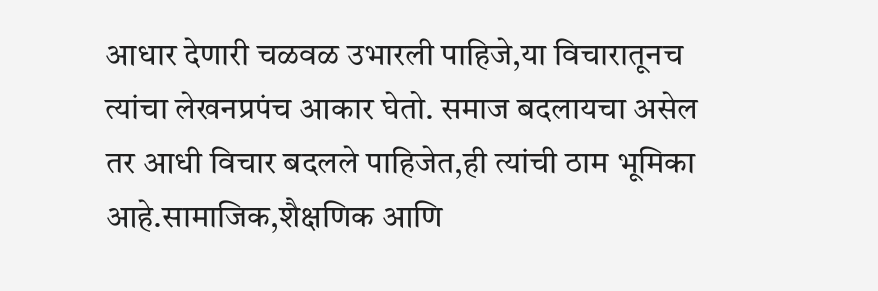आधार देणारी चळवळ उभारली पाहिजे,या विचारातूनच त्यांचा लेखनप्रपंच आकार घेतो. समाज बदलायचा असेल तर आधी विचार बदलले पाहिजेत,ही त्यांची ठाम भूमिका आहे.सामाजिक,शैक्षणिक आणि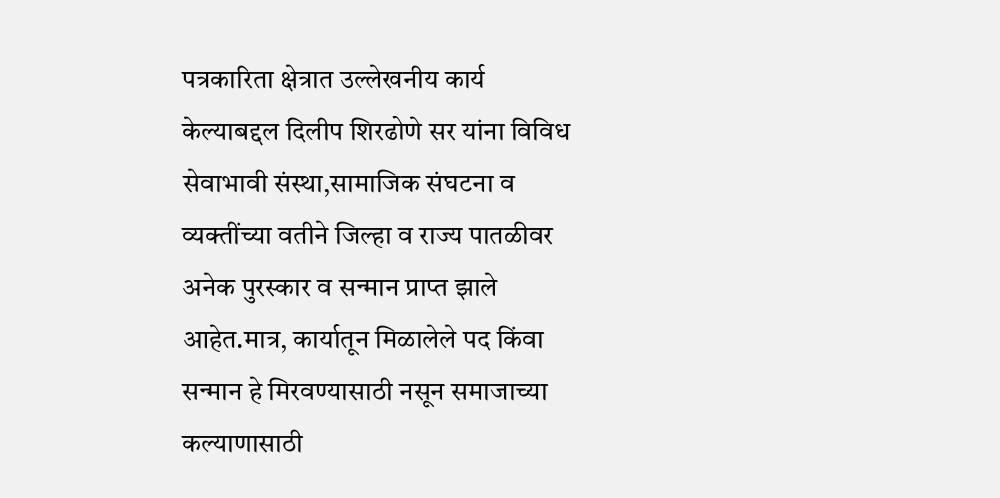पत्रकारिता क्षेत्रात उल्लेखनीय कार्य केल्याबद्दल दिलीप शिरढोणे सर यांना विविध सेवाभावी संस्था,सामाजिक संघटना व व्यक्तींच्या वतीने जिल्हा व राज्य पातळीवर अनेक पुरस्कार व सन्मान प्राप्त झाले आहेत.मात्र, कार्यातून मिळालेले पद किंवा सन्मान हे मिरवण्यासाठी नसून समाजाच्या कल्याणासाठी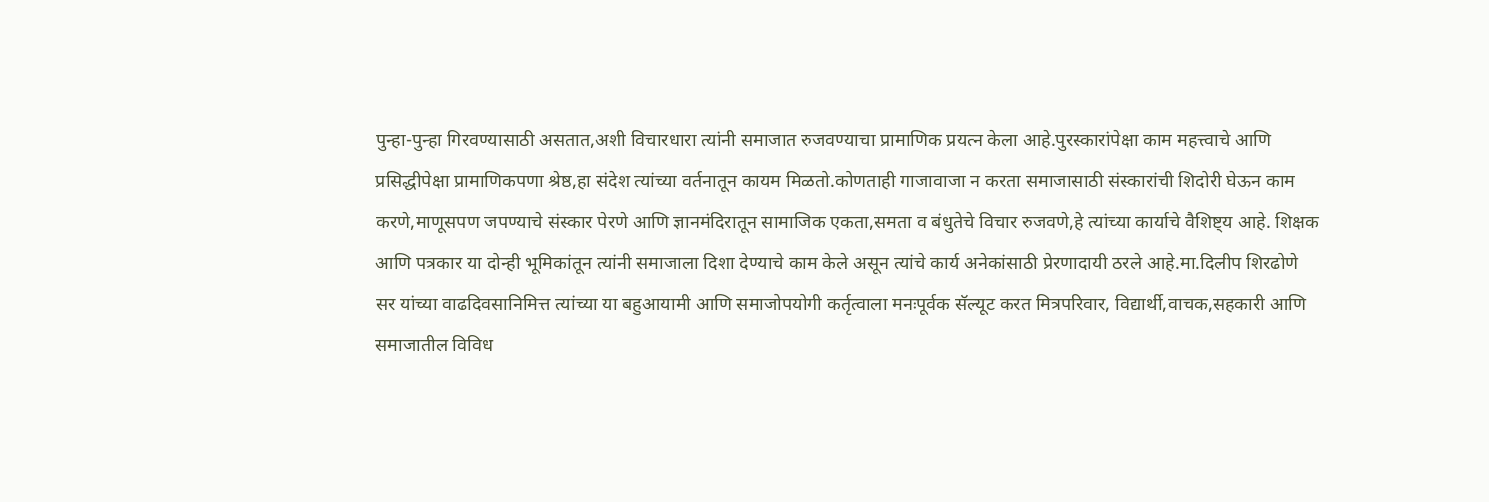पुन्हा-पुन्हा गिरवण्यासाठी असतात,अशी विचारधारा त्यांनी समाजात रुजवण्याचा प्रामाणिक प्रयत्न केला आहे.पुरस्कारांपेक्षा काम महत्त्वाचे आणि प्रसिद्धीपेक्षा प्रामाणिकपणा श्रेष्ठ,हा संदेश त्यांच्या वर्तनातून कायम मिळतो.कोणताही गाजावाजा न करता समाजासाठी संस्कारांची शिदोरी घेऊन काम करणे,माणूसपण जपण्याचे संस्कार पेरणे आणि ज्ञानमंदिरातून सामाजिक एकता,समता व बंधुतेचे विचार रुजवणे,हे त्यांच्या कार्याचे वैशिष्ट्य आहे. शिक्षक आणि पत्रकार या दोन्ही भूमिकांतून त्यांनी समाजाला दिशा देण्याचे काम केले असून त्यांचे कार्य अनेकांसाठी प्रेरणादायी ठरले आहे.मा.दिलीप शिरढोणे सर यांच्या वाढदिवसानिमित्त त्यांच्या या बहुआयामी आणि समाजोपयोगी कर्तृत्वाला मनःपूर्वक सॅल्यूट करत मित्रपरिवार, विद्यार्थी,वाचक,सहकारी आणि समाजातील विविध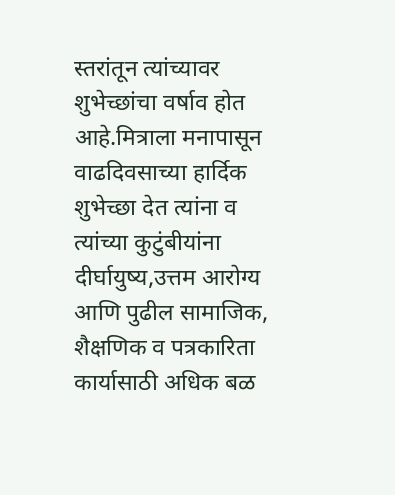स्तरांतून त्यांच्यावर शुभेच्छांचा वर्षाव होत आहे.मित्राला मनापासून वाढदिवसाच्या हार्दिक शुभेच्छा देत त्यांना व त्यांच्या कुटुंबीयांना दीर्घायुष्य,उत्तम आरोग्य आणि पुढील सामाजिक, शैक्षणिक व पत्रकारिता कार्यासाठी अधिक बळ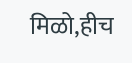मिळो,हीच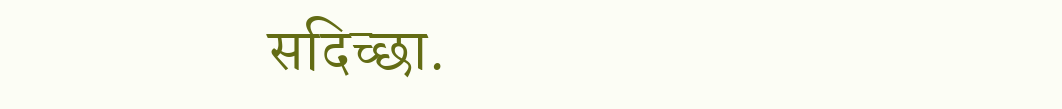सदिच्छा.